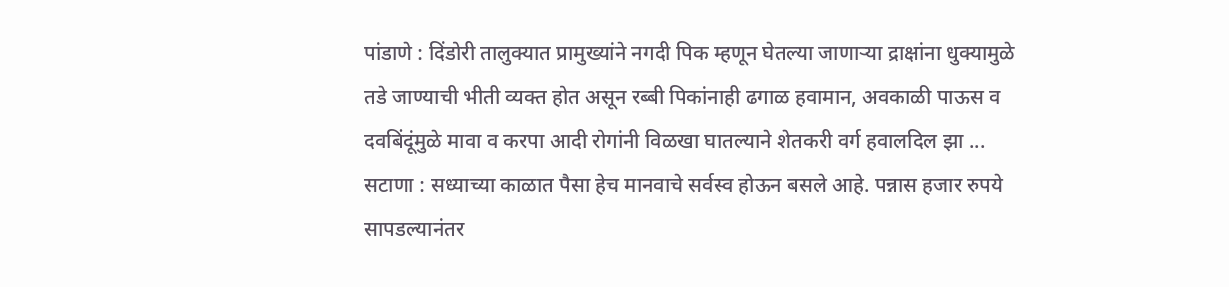पांडाणे : दिंडोरी तालुक्यात प्रामुख्यांने नगदी पिक म्हणून घेतल्या जाणाऱ्या द्राक्षांना धुक्यामुळे तडे जाण्याची भीती व्यक्त होत असून रब्बी पिकांनाही ढगाळ हवामान, अवकाळी पाऊस व दवबिंदूंमुळे मावा व करपा आदी रोगांनी विळखा घातल्याने शेतकरी वर्ग हवालदिल झा ...
सटाणा : सध्याच्या काळात पैसा हेच मानवाचे सर्वस्व होऊन बसले आहे. पन्नास हजार रुपये सापडल्यानंतर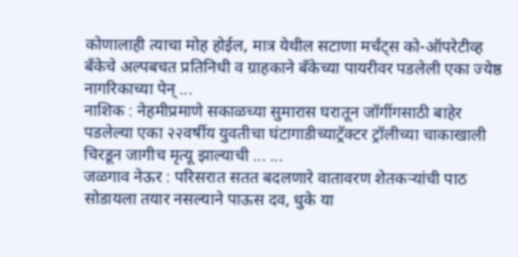कोणालाही त्याचा मोह होईल, मात्र येथील सटाणा मर्चंट्स को-ऑपरेटीव्ह बँकेचे अल्पबचत प्रतिनिधी व ग्राहकाने बँकेच्या पायरीवर पडलेली एका ज्येष्ठ नागरिकाच्या पेन् ...
नाशिक : नेहमीप्रमाणे सकाळच्या सुमारास घरातून जॉगींगसाठी बाहेर पडलेल्या एका २२वर्षीय युवतीचा घंटागाडीच्याट्रॅक्टर ट्रॉलीच्या चाकाखाली चिरडून जागीच मृत्यू झाल्याची ... ...
जळगाव नेऊर : परिसरात सतत बदलणारे वातावरण शेतकऱ्यांची पाठ सोडायला तयार नसल्याने पाऊस दव, धुके या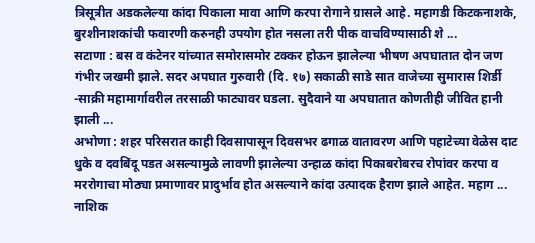त्रिसूत्रीत अडकलेल्या कांदा पिकाला मावा आणि करपा रोगाने ग्रासले आहे. महागडी किटकनाशके, बुरशीनाशकांची फवारणी करुनही उपयोग होत नसला तरी पीक वाचविण्यासाठी शे ...
सटाणा : बस व कंटेनर यांच्यात समोरासमोर टक्कर होऊन झालेल्या भीषण अपघातात दोन जण गंभीर जखमी झाले. सदर अपघात गुरुवारी (दि. १७) सकाळी साडे सात वाजेच्या सुमारास शिर्डी -साक्री महामार्गावरील तरसाळी फाट्यावर घडला. सुदैवाने या अपघातात कोणतीही जीवित हानी झाली ...
अभोणा : शहर परिसरात काही दिवसापासून दिवसभर ढगाळ वातावरण आणि पहाटेच्या वेळेस दाट धुके व दवबिंदू पडत असल्यामुळे लावणी झालेल्या उन्हाळ कांदा पिकाबरोबरच रोपांवर करपा व मररोगाचा मोठ्या प्रमाणावर प्रादुर्भाव होत असल्याने कांदा उत्पादक हैराण झाले आहेत. महाग ...
नाशिक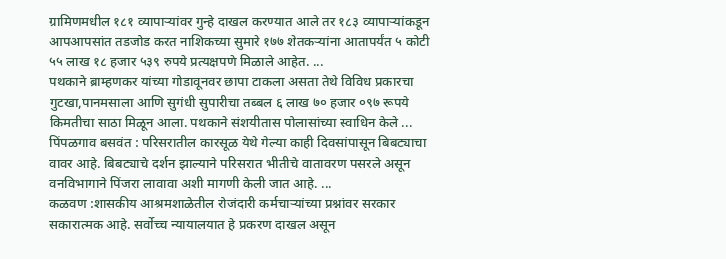ग्रामिणमधील १८१ व्यापाऱ्यांवर गुन्हे दाखल करण्यात आले तर १८३ व्यापाऱ्यांकडून आपआपसांत तडजोड करत नाशिकच्या सुमारे १७७ शेतकऱ्यांना आतापर्यंत ५ कोटी ५५ लाख १८ हजार ५३९ रुपये प्रत्यक्षपणे मिळाले आहेत. ...
पथकाने ब्राम्हणकर यांच्या गोडावूनवर छापा टाकला असता तेथे विविध प्रकारचा गुटखा,पानमसाला आणि सुगंधी सुपारीचा तब्बल ६ लाख ७० हजार ०९७ रूपये किमतीचा साठा मिळून आला. पथकाने संशयीतास पोलासांच्या स्वाधिन केले ...
पिंपळगाव बसवंत : परिसरातील कारसूळ येथे गेल्या काही दिवसांपासून बिबट्याचा वावर आहे. बिबट्याचे दर्शन झाल्याने परिसरात भीतीचे वातावरण पसरले असून वनविभागाने पिंजरा लावावा अशी मागणी केली जात आहे. ...
कळवण :शासकीय आश्रमशाळेतील रोजंदारी कर्मचाऱ्यांच्या प्रश्नांवर सरकार सकारात्मक आहे. सर्वोच्च न्यायालयात हे प्रकरण दाखल असून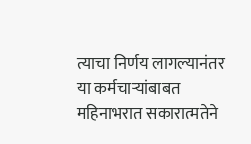त्याचा निर्णय लागल्यानंतर या कर्मचाऱ्यांबाबत महिनाभरात सकारात्मतेने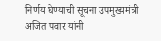निर्णय घेण्याची सूचना उपमुख्यमंत्री अजित पवार यांनी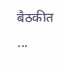बैठकीत ...